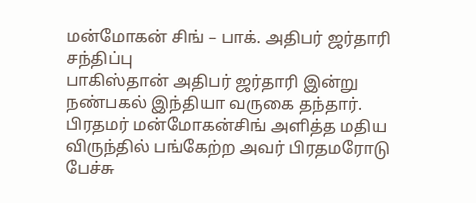மன்மோகன் சிங் – பாக். அதிபர் ஜர்தாரி சந்திப்பு
பாகிஸ்தான் அதிபர் ஜர்தாரி இன்று நண்பகல் இந்தியா வருகை தந்தார். பிரதமர் மன்மோகன்சிங் அளித்த மதிய விருந்தில் பங்கேற்ற அவர் பிரதமரோடு பேச்சு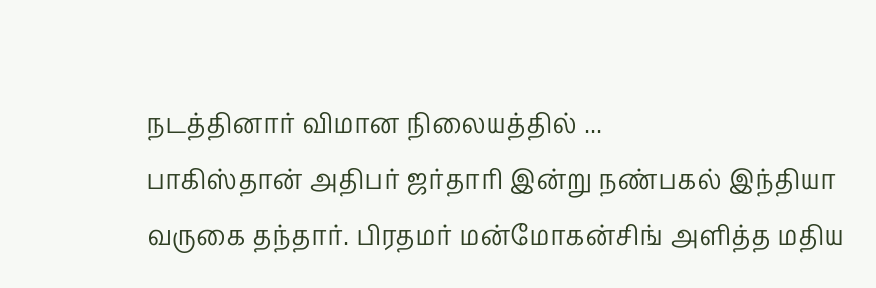நடத்தினார் விமான நிலையத்தில் ...
பாகிஸ்தான் அதிபர் ஜர்தாரி இன்று நண்பகல் இந்தியா வருகை தந்தார். பிரதமர் மன்மோகன்சிங் அளித்த மதிய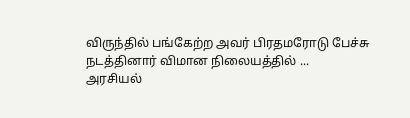விருந்தில் பங்கேற்ற அவர் பிரதமரோடு பேச்சு நடத்தினார் விமான நிலையத்தில் ...
அரசியல்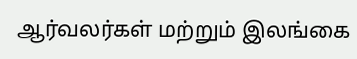ஆர்வலர்கள் மற்றும் இலங்கை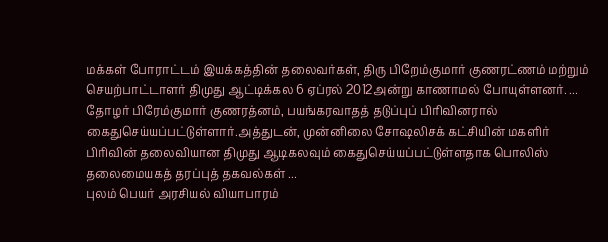மக்கள் போராட்டம் இயக்கத்தின் தலைவர்கள், திரு பிறேம்குமார் குணரட்ணம் மற்றும் செயற்பாட்டாளர் திமுது ஆட்டிக்கல 6 ஏப்ரல் 2012அன்று காணாமல் போயுள்ளனர். ...
தோழர் பிரேம்குமார் குணரத்னம், பயங்கரவாதத் தடுப்புப் பிரிவினரால் கைதுசெய்யப்பட்டுள்ளார்.அத்துடன், முன்னிலை சோஷலிசக் கட்சியின் மகளிர் பிரிவின் தலைவியான திமுது ஆடிகலவும் கைதுசெய்யப்பட்டுள்ளதாக பொலிஸ் தலைமையகத் தரப்புத் தகவல்கள் ...
புலம் பெயர் அரசியல் வியாபாரம்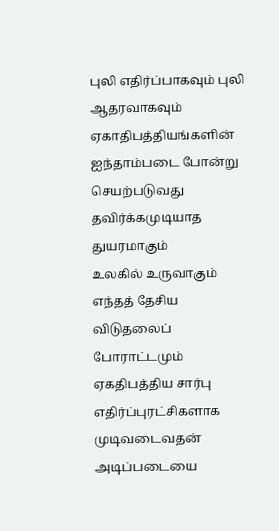புலி எதிர்ப்பாகவும் புலி ஆதரவாகவும் ஏகாதிபத்தியங்களின் ஐந்தாம்படை போன்று செயற்படுவது தவிர்க்கமுடியாத துயரமாகும்
உலகில் உருவாகும் எந்தத் தேசிய விடுதலைப் போராட்டமும் ஏகதிபத்திய சார்பு எதிர்ப்புரட்சிகளாக முடிவடைவதன் அடிப்படையை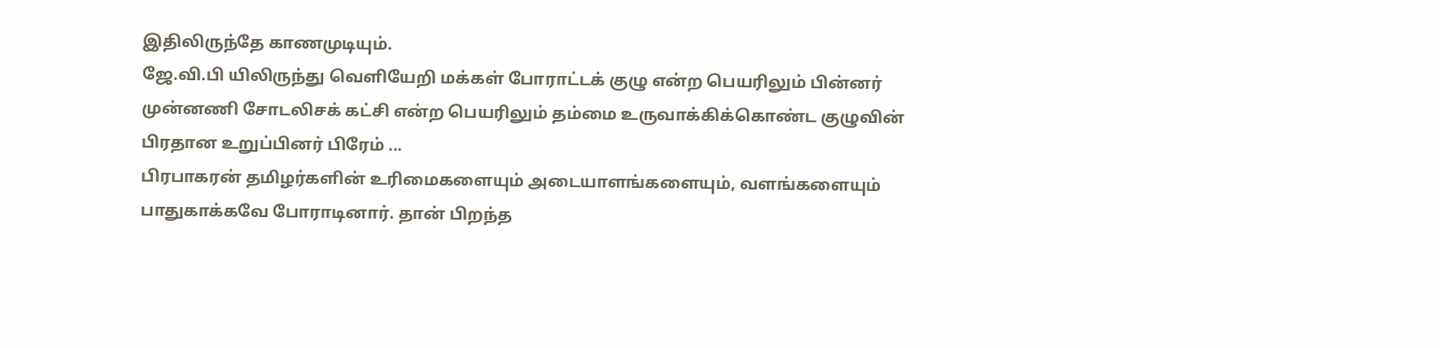இதிலிருந்தே காணமுடியும்.
ஜே.வி.பி யிலிருந்து வெளியேறி மக்கள் போராட்டக் குழு என்ற பெயரிலும் பின்னர் முன்னணி சோடலிசக் கட்சி என்ற பெயரிலும் தம்மை உருவாக்கிக்கொண்ட குழுவின் பிரதான உறுப்பினர் பிரேம் ...
பிரபாகரன் தமிழர்களின் உரிமைகளையும் அடையாளங்களையும், வளங்களையும் பாதுகாக்கவே போராடினார். தான் பிறந்த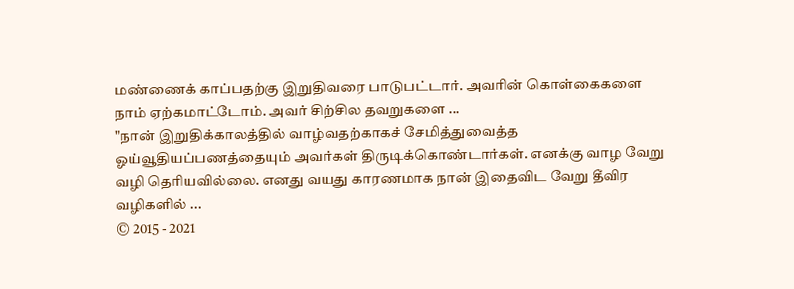மண்ணைக் காப்பதற்கு இறுதிவரை பாடுபட்டார். அவரின் கொள்கைகளை நாம் ஏற்கமாட்டோம். அவர் சிற்சில தவறுகளை ...
"நான் இறுதிக்காலத்தில் வாழ்வதற்காகச் சேமித்துவைத்த ஓய்வூதியப்பணத்தையும் அவர்கள் திருடிக்கொண்டார்கள். எனக்கு வாழ வேறு வழி தெரியவில்லை. எனது வயது காரணமாக நான் இதைவிட வேறு தீவிர வழிகளில் ...
© 2015 - 2021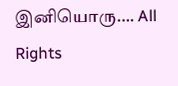இனியொரு…. All Rights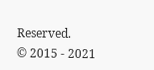Reserved.
© 2015 - 2021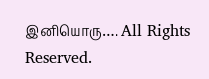இனியொரு…. All Rights Reserved.